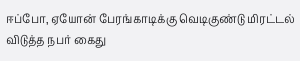ஈப்போ, ஏயோன் பேரங்காடிக்கு வெடிகுண்டு மிரட்டல் விடுத்த நபர் கைது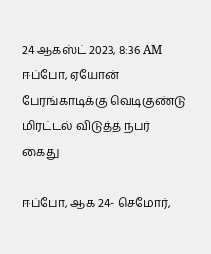24 ஆகஸ்ட் 2023, 8:36 AM
ஈப்போ, ஏயோன் பேரங்காடிக்கு வெடிகுண்டு மிரட்டல் விடுத்த நபர் கைது

ஈப்போ, ஆக 24- செமோர்,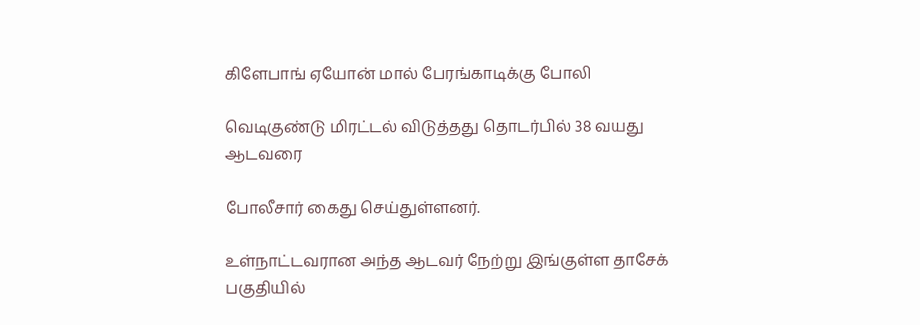கிளேபாங் ஏயோன் மால் பேரங்காடிக்கு போலி

வெடிகுண்டு மிரட்டல் விடுத்தது தொடர்பில் 38 வயது ஆடவரை

போலீசார் கைது செய்துள்ளனர்.

உள்நாட்டவரான அந்த ஆடவர் நேற்று இங்குள்ள தாசேக் பகுதியில்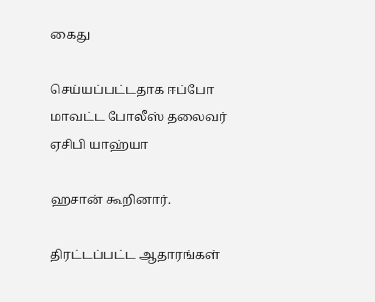கைது

செய்யப்பட்டதாக ஈப்போ மாவட்ட போலீஸ் தலைவர் ஏசிபி யாஹ்யா

ஹசான் கூறினார்.

திரட்டப்பட்ட ஆதாரங்கள்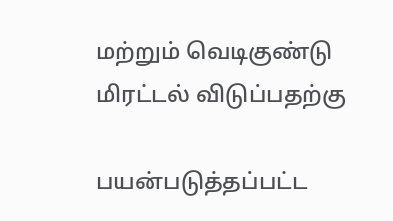மற்றும் வெடிகுண்டு மிரட்டல் விடுப்பதற்கு

பயன்படுத்தப்பட்ட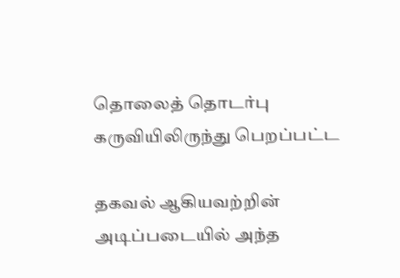தொலைத் தொடர்பு கருவியிலிருந்து பெறப்பட்ட

தகவல் ஆகியவற்றின் அடிப்படையில் அந்த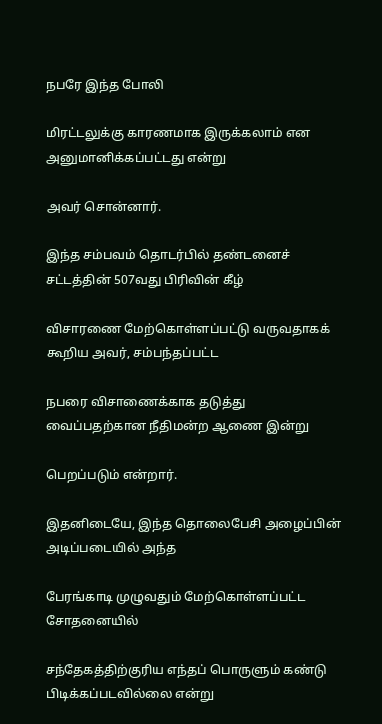நபரே இந்த போலி

மிரட்டலுக்கு காரணமாக இருக்கலாம் என அனுமானிக்கப்பட்டது என்று

அவர் சொன்னார்.

இந்த சம்பவம் தொடர்பில் தண்டனைச் சட்டத்தின் 507வது பிரிவின் கீழ்

விசாரணை மேற்கொள்ளப்பட்டு வருவதாகக் கூறிய அவர், சம்பந்தப்பட்ட

நபரை விசாணைக்காக தடுத்து வைப்பதற்கான நீதிமன்ற ஆணை இன்று

பெறப்படும் என்றார்.

இதனிடையே, இந்த தொலைபேசி அழைப்பின் அடிப்படையில் அந்த

பேரங்காடி முழுவதும் மேற்கொள்ளப்பட்ட சோதனையில்

சந்தேகத்திற்குரிய எந்தப் பொருளும் கண்டு பிடிக்கப்படவில்லை என்று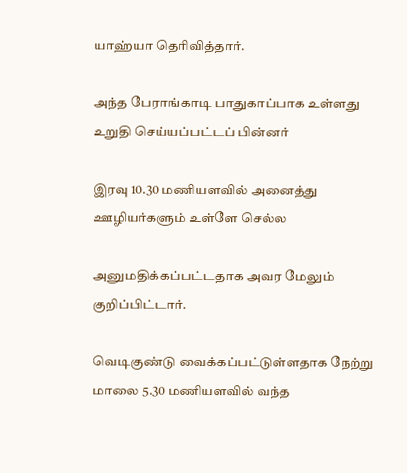யாஹ்யா தெரிவித்தார்.

அந்த பேராங்காடி பாதுகாப்பாக உள்ளது உறுதி செய்யப்பட்டப் பின்னர்

இரவு 10.30 மணியளவில் அனைத்து ஊழியர்களும் உள்ளே செல்ல

அனுமதிக்கப்பட்டதாக அவர மேலும் குறிப்பிட்டார்.

வெடிகுண்டு வைக்கப்பட்டுள்ளதாக நேற்று மாலை 5.30 மணியளவில் வந்த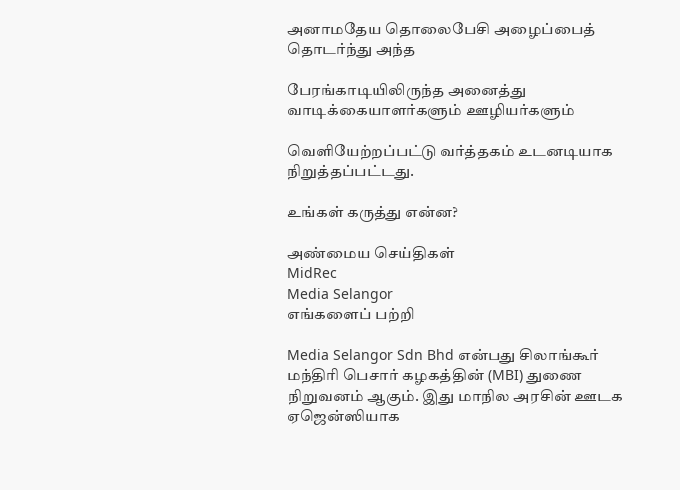அனாமதேய தொலைபேசி அழைப்பைத் தொடர்ந்து அந்த

பேரங்காடியிலிருந்த அனைத்து வாடிக்கையாளர்களும் ஊழியர்களும்

வெளியேற்றப்பட்டு வர்த்தகம் உடனடியாக நிறுத்தப்பட்டது.

உங்கள் கருத்து என்ன?

அண்மைய செய்திகள்
MidRec
Media Selangor
எங்களைப் பற்றி

Media Selangor Sdn Bhd என்பது சிலாங்கூர் மந்திரி பெசார் கழகத்தின் (MBI) துணை நிறுவனம் ஆகும். இது மாநில அரசின் ஊடக ஏஜென்ஸியாக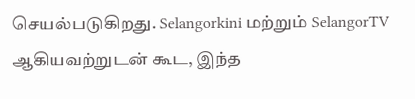செயல்படுகிறது. Selangorkini மற்றும் SelangorTV ஆகியவற்றுடன் கூட, இந்த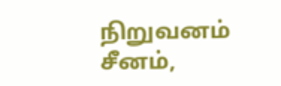நிறுவனம் சீனம்,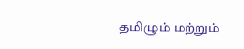தமிழும் மற்றும்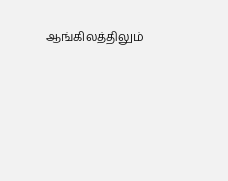ஆங்கிலத்திலும்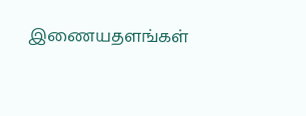இணையதளங்கள்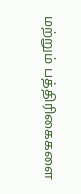மற்றும் பத்திரிகைகளை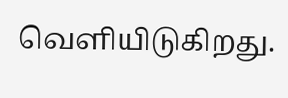வெளியிடுகிறது.